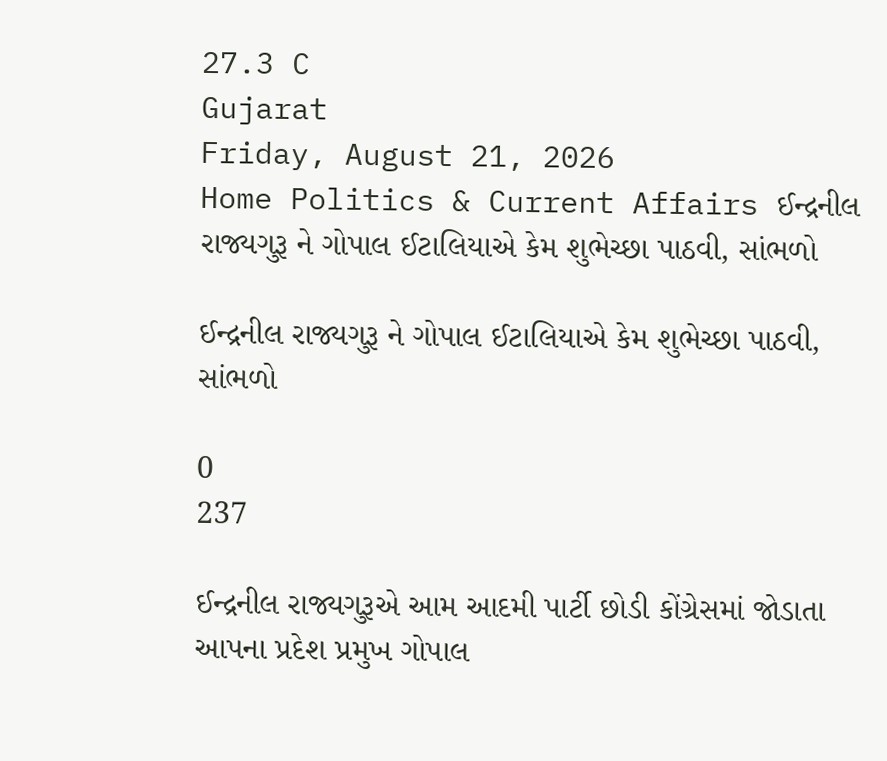27.3 C
Gujarat
Friday, August 21, 2026
Home Politics & Current Affairs ઈન્દ્રનીલ રાજ્યગુરૂ ને ગોપાલ ઈટાલિયાએ કેમ શુભેચ્છા પાઠવી, સાંભળો

ઈન્દ્રનીલ રાજ્યગુરૂ ને ગોપાલ ઈટાલિયાએ કેમ શુભેચ્છા પાઠવી, સાંભળો

0
237

ઈન્દ્રનીલ રાજ્યગુરૂએ આમ આદમી પાર્ટી છોડી કોંગ્રેસમાં જોડાતા આપના પ્રદેશ પ્રમુખ ગોપાલ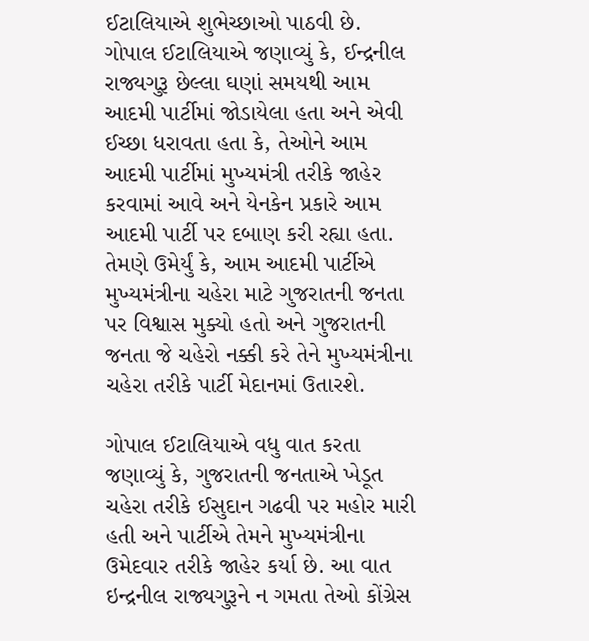ઈટાલિયાએ શુભેચ્છાઓ પાઠવી છે. ગોપાલ ઈટાલિયાએ જણાવ્યું કે, ઈન્દ્રનીલ રાજ્યગુરૂ છેલ્લા ઘણાં સમયથી આમ આદમી પાર્ટીમાં જોડાયેલા હતા અને એવી ઈચ્છા ધરાવતા હતા કે, તેઓને આમ આદમી પાર્ટીમાં મુખ્યમંત્રી તરીકે જાહેર કરવામાં આવે અને યેનકેન પ્રકારે આમ આદમી પાર્ટી પર દબાણ કરી રહ્યા હતા. તેમણે ઉમેર્યું કે, આમ આદમી પાર્ટીએ મુખ્યમંત્રીના ચહેરા માટે ગુજરાતની જનતા પર વિશ્વાસ મુક્યો હતો અને ગુજરાતની જનતા જે ચહેરો નક્કી કરે તેને મુખ્યમંત્રીના ચહેરા તરીકે પાર્ટી મેદાનમાં ઉતારશે.

ગોપાલ ઈટાલિયાએ વધુ વાત કરતા જણાવ્યું કે, ગુજરાતની જનતાએ ખેડૂત ચહેરા તરીકે ઈસુદાન ગઢવી પર મહોર મારી હતી અને પાર્ટીએ તેમને મુખ્યમંત્રીના ઉમેદવાર તરીકે જાહેર કર્યા છે. આ વાત ઇન્દ્રનીલ રાજ્યગુરૂને ન ગમતા તેઓ કોંગ્રેસ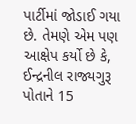પાર્ટીમાં જોડાઈ ગયા છે. તેમણે એમ પણ આક્ષેપ કર્યો છે કે, ઈન્દ્રનીલ રાજ્યગુરૂ પોતાને 15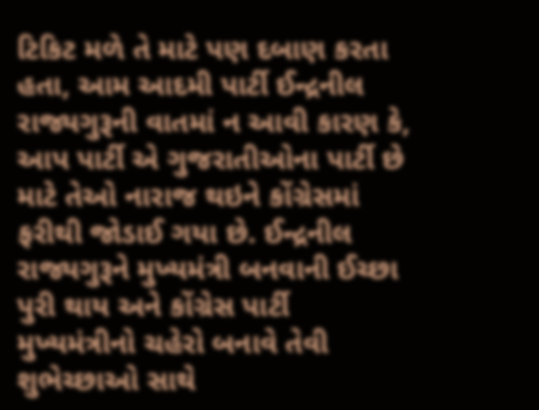ટિકિટ મળે તે માટે પણ દબાણ કરતા હતા, આમ આદમી પાર્ટી ઈન્દ્રનીલ રાજ્યગુરૂની વાતમાં ન આવી કારણ કે, આપ પાર્ટી એ ગુજરાતીઓના પાર્ટી છે માટે તેઓ નારાજ થઇને કોંગ્રેસમાં ફરીથી જોડાઈ ગયા છે. ઈન્દ્રનીલ રાજ્યગુરૂને મુખ્યમંત્રી બનવાની ઈચ્છા પુરી થાય અને કોંગ્રેસ પાર્ટી મુખ્યમંત્રીનો ચહેરો બનાવે તેવી શુભેચ્છાઓ સાથે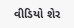વીડિયો શેર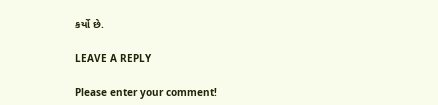કર્યો છે.

LEAVE A REPLY

Please enter your comment!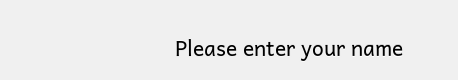Please enter your name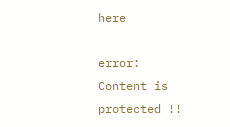here

error: Content is protected !!